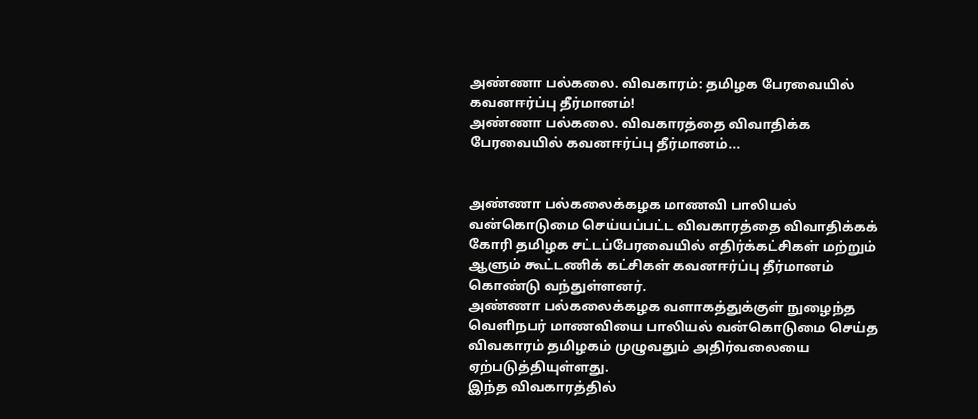அண்ணா பல்கலை. விவகாரம்: தமிழக பேரவையில் கவனஈர்ப்பு தீர்மானம்!
அண்ணா பல்கலை. விவகாரத்தை விவாதிக்க பேரவையில் கவனஈர்ப்பு தீர்மானம்...


அண்ணா பல்கலைக்கழக மாணவி பாலியல் வன்கொடுமை செய்யப்பட்ட விவகாரத்தை விவாதிக்கக் கோரி தமிழக சட்டப்பேரவையில் எதிர்க்கட்சிகள் மற்றும் ஆளும் கூட்டணிக் கட்சிகள் கவனஈர்ப்பு தீர்மானம் கொண்டு வந்துள்ளனர்.
அண்ணா பல்கலைக்கழக வளாகத்துக்குள் நுழைந்த வெளிநபர் மாணவியை பாலியல் வன்கொடுமை செய்த விவகாரம் தமிழகம் முழுவதும் அதிர்வலையை ஏற்படுத்தியுள்ளது.
இந்த விவகாரத்தில்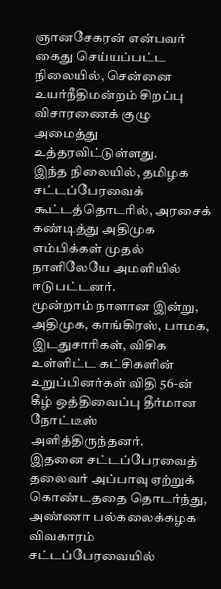ஞானசேகரன் என்பவர் கைது செய்யப்பட்ட நிலையில், சென்னை உயர்நீதிமன்றம் சிறப்பு விசாரணைக் குழு அமைத்து உத்தரவிட்டுள்ளது.
இந்த நிலையில், தமிழக சட்டப்பேரவைக் கூட்டத்தொடரில், அரசைக் கண்டித்து அதிமுக எம்பிக்கள் முதல் நாளிலேயே அமளியில் ஈடுபட்டனர்.
மூன்றாம் நாளான இன்று, அதிமுக, காங்கிரஸ், பாமக, இடதுசாரிகள், விசிக உள்ளிட்ட கட்சிகளின் உறுப்பினர்கள் விதி 56-ன் கீழ் ஒத்திவைப்பு தீர்மான நோட்டீஸ் அளித்திருந்தனர்.
இதனை சட்டப்பேரவைத் தலைவர் அப்பாவு ஏற்றுக் கொண்டததை தொடர்ந்து, அண்ணா பல்கலைக்கழக விவகாரம் சட்டப்பேரவையில்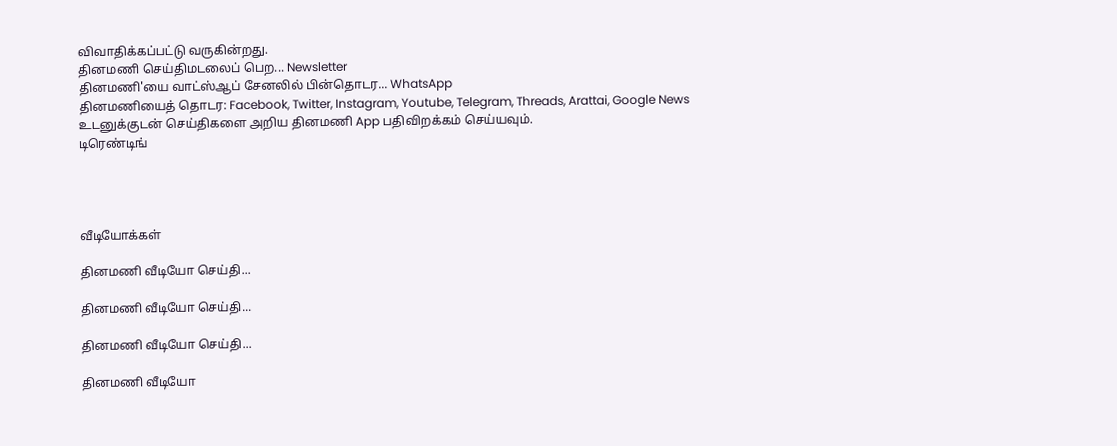விவாதிக்கப்பட்டு வருகின்றது.
தினமணி செய்திமடலைப் பெற... Newsletter
தினமணி'யை வாட்ஸ்ஆப் சேனலில் பின்தொடர... WhatsApp
தினமணியைத் தொடர: Facebook, Twitter, Instagram, Youtube, Telegram, Threads, Arattai, Google News
உடனுக்குடன் செய்திகளை அறிய தினமணி App பதிவிறக்கம் செய்யவும்.
டிரெண்டிங்




வீடியோக்கள்

தினமணி வீடியோ செய்தி...

தினமணி வீடியோ செய்தி...

தினமணி வீடியோ செய்தி...

தினமணி வீடியோ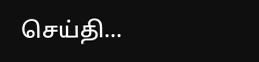செய்தி...